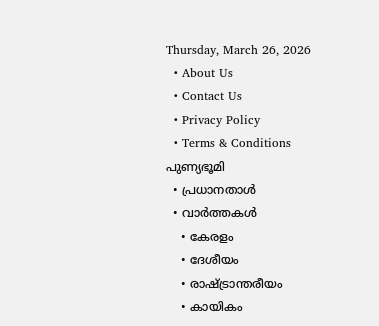Thursday, March 26, 2026
  • About Us
  • Contact Us
  • Privacy Policy
  • Terms & Conditions
പുണ്യഭൂമി
  • പ്രധാനതാൾ
  • വാർത്തകൾ
    • കേരളം
    • ദേശീയം
    • രാഷ്ട്രാന്തരീയം
    • കായികം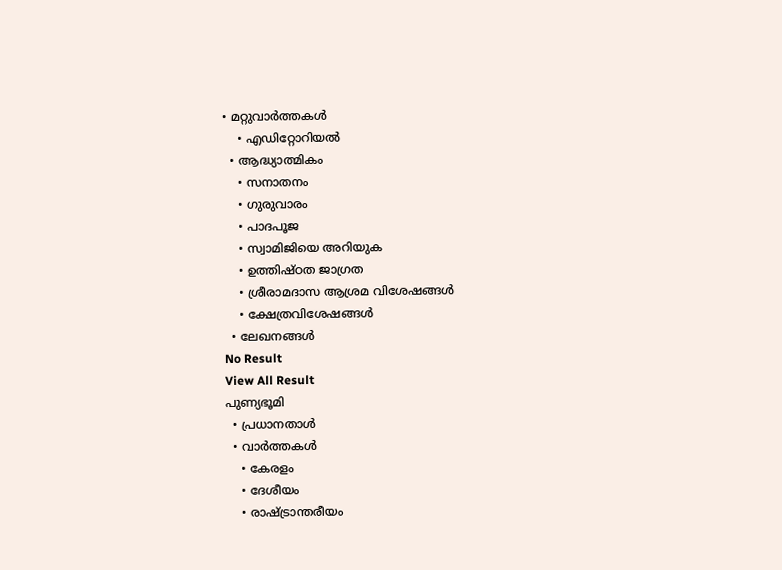• മറ്റുവാര്‍ത്തകള്‍
    • എഡിറ്റോറിയല്‍
  • ആദ്ധ്യാത്മികം
    • സനാതനം
    • ഗുരുവാരം
    • പാദപൂജ
    • സ്വാമിജിയെ അറിയുക
    • ഉത്തിഷ്ഠത ജാഗ്രത
    • ശ്രീരാമദാസ ആശ്രമ വിശേഷങ്ങൾ
    • ക്ഷേത്രവിശേഷങ്ങള്‍
  • ലേഖനങ്ങള്‍
No Result
View All Result
പുണ്യഭൂമി
  • പ്രധാനതാൾ
  • വാർത്തകൾ
    • കേരളം
    • ദേശീയം
    • രാഷ്ട്രാന്തരീയം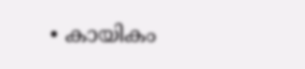• കായികം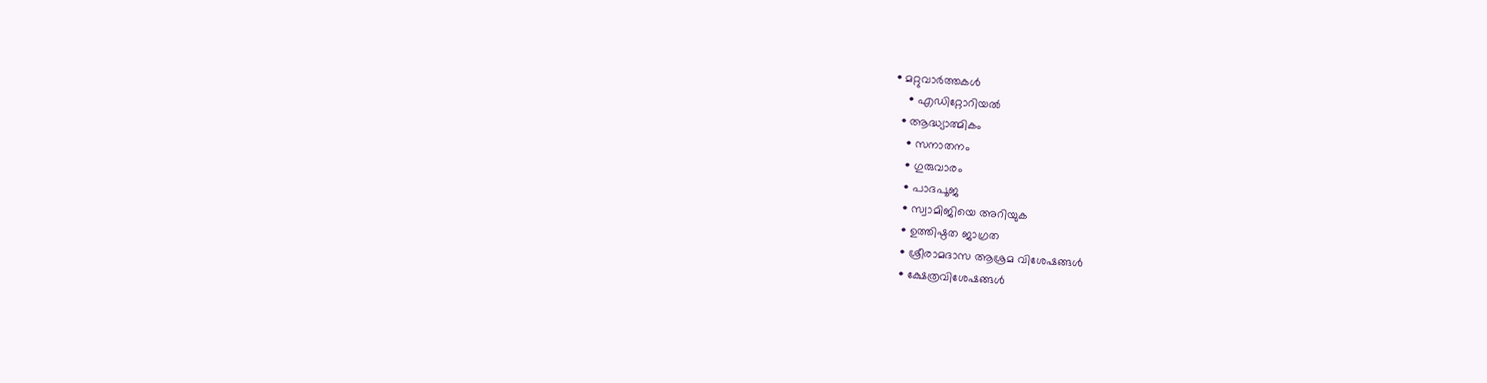• മറ്റുവാര്‍ത്തകള്‍
    • എഡിറ്റോറിയല്‍
  • ആദ്ധ്യാത്മികം
    • സനാതനം
    • ഗുരുവാരം
    • പാദപൂജ
    • സ്വാമിജിയെ അറിയുക
    • ഉത്തിഷ്ഠത ജാഗ്രത
    • ശ്രീരാമദാസ ആശ്രമ വിശേഷങ്ങൾ
    • ക്ഷേത്രവിശേഷങ്ങള്‍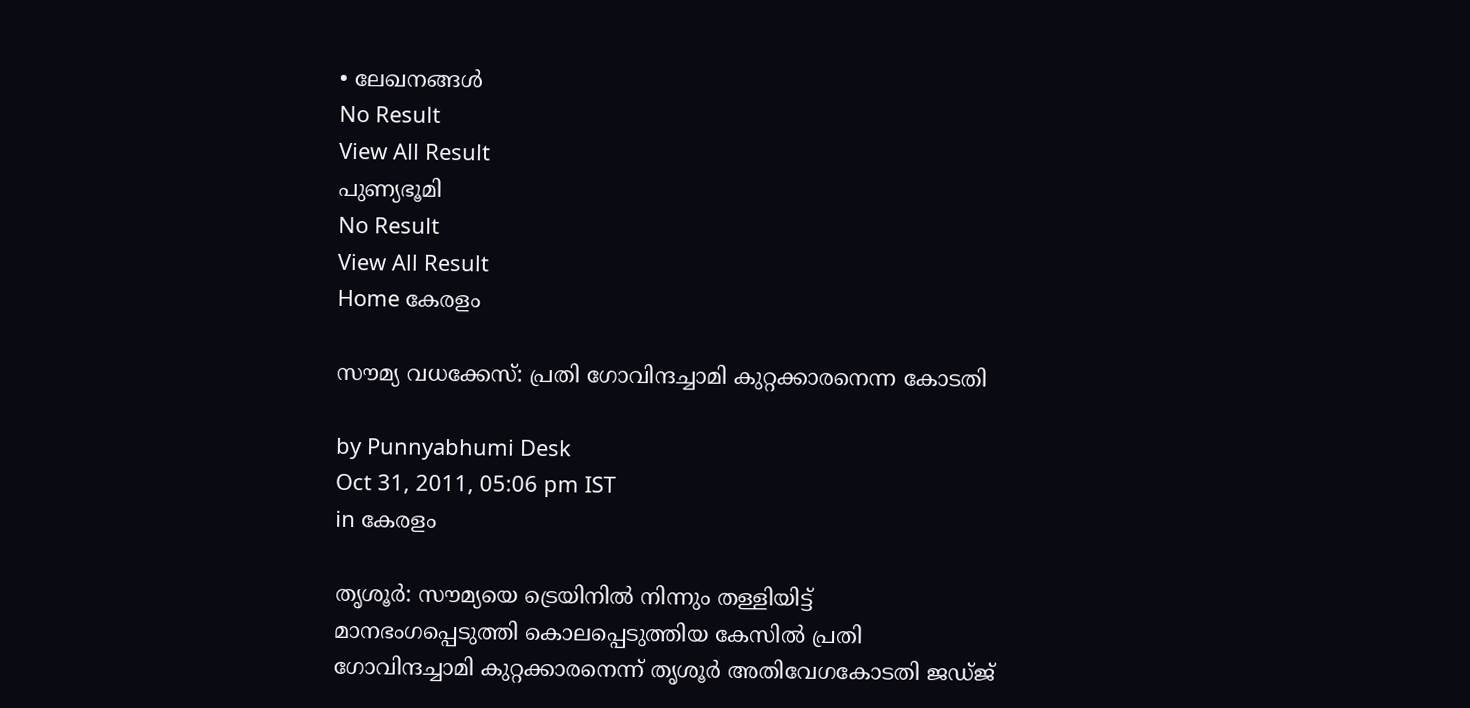• ലേഖനങ്ങള്‍
No Result
View All Result
പുണ്യഭൂമി
No Result
View All Result
Home കേരളം

സൗമ്യ വധക്കേസ്: പ്രതി ഗോവിന്ദച്ചാമി കുറ്റക്കാരനെന്ന കോടതി

by Punnyabhumi Desk
Oct 31, 2011, 05:06 pm IST
in കേരളം

തൃശൂര്‍: സൗമ്യയെ ട്രെയിനില്‍ നിന്നും തള്ളിയിട്ട് മാനഭംഗപ്പെടുത്തി കൊലപ്പെടുത്തിയ കേസില്‍ പ്രതി ഗോവിന്ദച്ചാമി കുറ്റക്കാരനെന്ന് തൃശൂര്‍ അതിവേഗകോടതി ജഡ്ജ്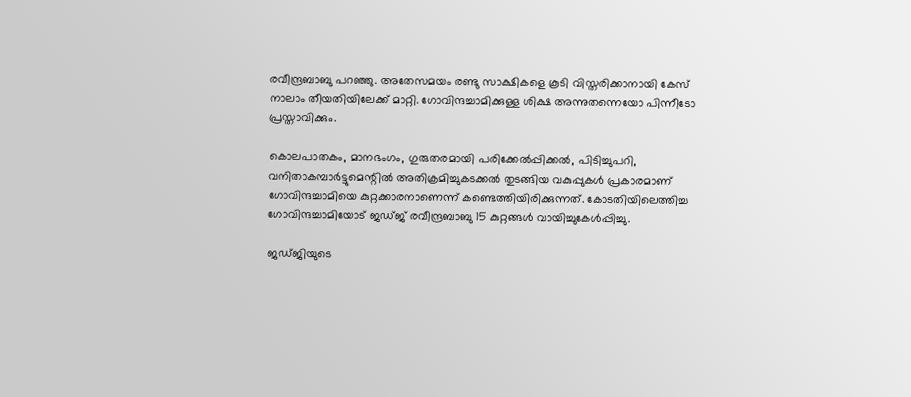രവീന്ദ്രബാബു പറഞ്ഞു. അതേസമയം രണ്ടു സാക്ഷികളെ കൂടി വിസ്തരിക്കാനായി കേസ് നാലാം തീയതിയിലേക്ക് മാറ്റി. ഗോവിന്ദച്ചാമിക്കുള്ള ശിക്ഷ അന്നുതന്നെയോ പിന്നീടോ പ്രസ്താവിക്കും.

കൊലപാതകം, മാനഭംഗം, ഗുരുതരമായി പരിക്കേല്‍പ്പിക്കല്‍, പിടിച്ചുപറി, വനിതാകമ്പാര്‍ട്ടുമെന്റില്‍ അതിക്രമിച്ചുകടക്കല്‍ തുടങ്ങിയ വകുപ്പുകള്‍ പ്രകാരമാണ് ഗോവിന്ദച്ചാമിയെ കുറ്റക്കാരനാണെന്ന് കണ്ടെത്തിയിരിക്കുന്നത്. കോടതിയിലെത്തിച്ച ഗോവിന്ദച്ചാമിയോട് ജഡ്ജ് രവീന്ദ്രബാബു 15 കുറ്റങ്ങള്‍ വായിച്ചുകേള്‍പ്പിച്ചു.

ജഡ്ജിയുടെ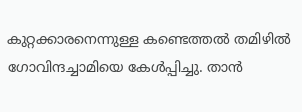കുറ്റക്കാരനെന്നുള്ള കണ്ടെത്തല്‍ തമിഴില്‍ ഗോവിന്ദച്ചാമിയെ കേള്‍പ്പിച്ചു. താന്‍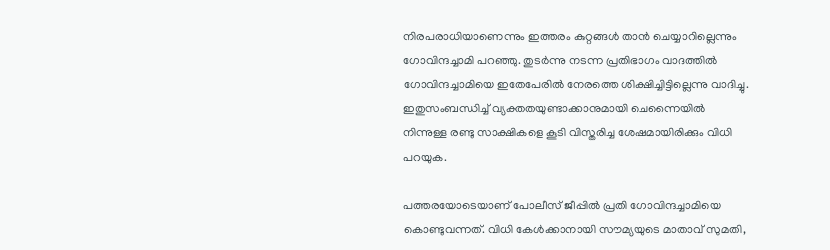നിരപരാധിയാണെന്നും ഇത്തരം കുറ്റങ്ങള്‍ താന്‍ ചെയ്യാറില്ലെന്നും ഗോവിന്ദച്ചാമി പറഞ്ഞു. തുടര്‍ന്നു നടന്ന പ്രതിഭാഗം വാദത്തില്‍ ഗോവിന്ദച്ചാമിയെ ഇതേപേരില്‍ നേരത്തെ ശിക്ഷിച്ചിട്ടില്ലെന്നു വാദിച്ചു. ഇതുസംബന്ധിച്ച് വ്യക്തതയുണ്ടാക്കാനുമായി ചെന്നൈയില്‍ നിന്നുള്ള രണ്ടു സാക്ഷികളെ കൂടി വിസ്തരിച്ച ശേഷമായിരിക്കും വിധി പറയുക.

പത്തരയോടെയാണ് പോലീസ് ജീപ്പില്‍ പ്രതി ഗോവിന്ദച്ചാമിയെ കൊണ്ടുവന്നത്. വിധി കേള്‍ക്കാനായി സൗമ്യയുടെ മാതാവ് സുമതി,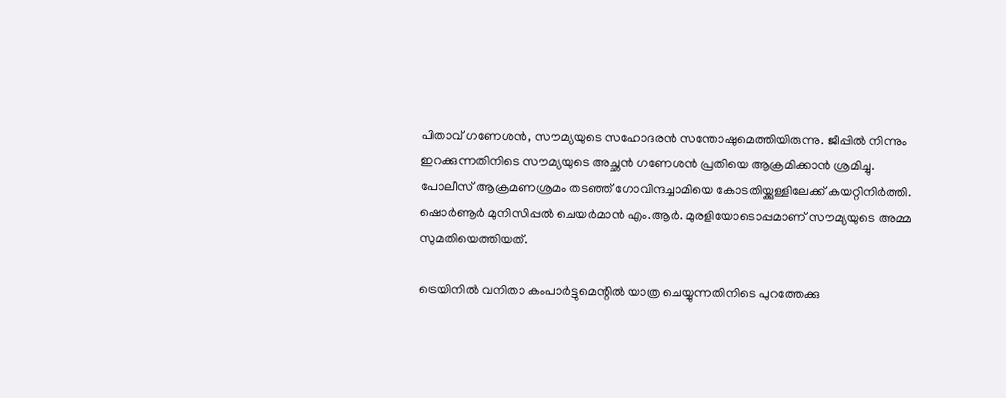പിതാവ് ഗണേശന്‍, സൗമ്യയുടെ സഹോദരന്‍ സന്തോഷുമെത്തിയിരുന്നു. ജീപ്പില്‍ നിന്നും ഇറക്കുന്നതിനിടെ സൗമ്യയുടെ അച്ഛന്‍ ഗണേശന്‍ പ്രതിയെ ആക്രമിക്കാന്‍ ശ്രമിച്ചു. പോലീസ് ആക്രമണശ്രമം തടഞ്ഞ് ഗോവിന്ദച്ചാമിയെ കോടതിയ്ക്കുള്ളിലേക്ക് കയറ്റിനിര്‍ത്തി. ഷൊര്‍ണൂര്‍ മുനിസിപ്പല്‍ ചെയര്‍മാന്‍ എം.ആര്‍. മുരളിയോടൊപ്പമാണ് സൗമ്യയുടെ അമ്മ സുമതിയെത്തിയത്.

ട്രെയിനില്‍ വനിതാ കംപാര്‍ട്ടുമെന്റില്‍ യാത്ര ചെയ്യുന്നതിനിടെ പുറത്തേക്കു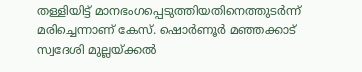തള്ളിയിട്ട് മാനഭംഗപ്പെടുത്തിയതിനെത്തുടര്‍ന്ന് മരിച്ചെന്നാണ് കേസ്. ഷൊര്‍ണൂര്‍ മഞ്ഞക്കാട് സ്വദേശി മുല്ലയ്ക്കല്‍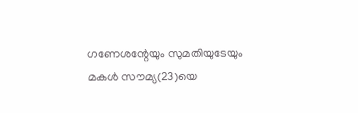ഗണേശന്റേയും സുമതിയുടേയും മകള്‍ സൗമ്യ(23)യെ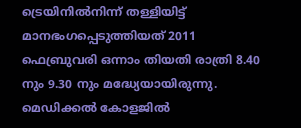ട്രെയിനില്‍നിന്ന് തള്ളിയിട്ട് മാനഭംഗപ്പെടുത്തിയത് 2011 ഫെബ്രുവരി ഒന്നാം തിയതി രാത്രി 8.40 നും 9.30 നും മദ്ധ്യേയായിരുന്നു. മെഡിക്കല്‍ കോളജില്‍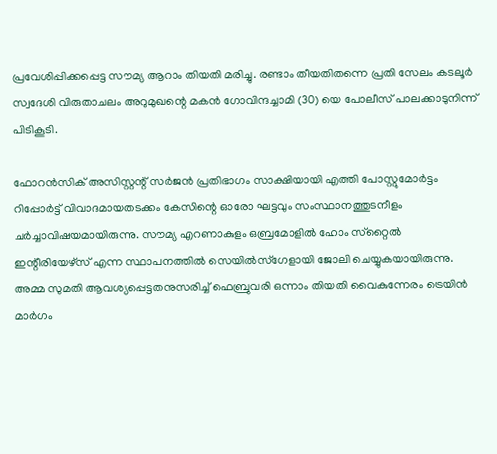പ്രവേശിപ്പിക്കപ്പെട്ട സൗമ്യ ആറാം തിയതി മരിച്ചു. രണ്ടാം തീയതിതന്നെ പ്രതി സേലം കടലൂര്‍ സ്വദേശി വിരുതാചലം അറുമുഖന്റെ മകന്‍ ഗോവിന്ദച്ചാമി (30) യെ പോലീസ് പാലക്കാടുനിന്ന് പിടികൂടി.

ഫോറന്‍സിക് അസിസ്റ്റന്റ് സര്‍ജന്‍ പ്രതിഭാഗം സാക്ഷിയായി എത്തി പോസ്റ്റുമോര്‍ട്ടം റിപ്പോര്‍ട്ട് വിവാദമായതടക്കം കേസിന്റെ ഓരോ ഘട്ടവും സംസ്ഥാനത്തുടനീളം ചര്‍ച്ചാവിഷയമായിരുന്നു. സൗമ്യ എറണാകുളം ഒബ്രമോളില്‍ ഹോം സ്‌റ്റൈല്‍ ഇന്റീരിയേഴ്‌സ് എന്ന സ്ഥാപനത്തില്‍ സെയില്‍സ്‌ഗേളായി ജോലി ചെയ്യുകയായിരുന്നു. അമ്മ സുമതി ആവശ്യപ്പെട്ടതനുസരിച്ച് ഫെബ്രുവരി ഒന്നാം തിയതി വൈകുന്നേരം ട്രെയിന്‍ മാര്‍ഗം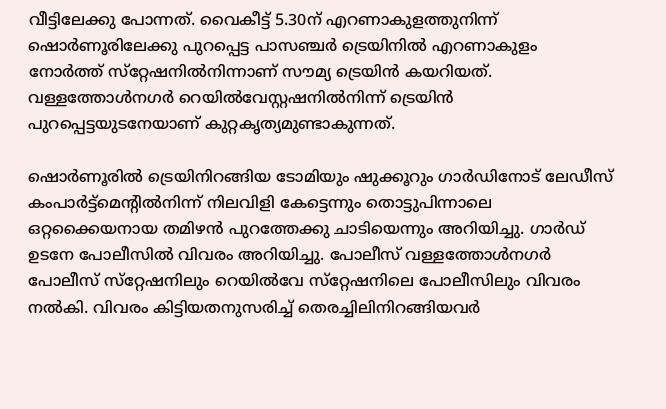വീട്ടിലേക്കു പോന്നത്. വൈകീട്ട് 5.30ന് എറണാകുളത്തുനിന്ന് ഷൊര്‍ണൂരിലേക്കു പുറപ്പെട്ട പാസഞ്ചര്‍ ട്രെയിനില്‍ എറണാകുളം നോര്‍ത്ത് സ്‌റ്റേഷനില്‍നിന്നാണ് സൗമ്യ ട്രെയിന്‍ കയറിയത്. വള്ളത്തോള്‍നഗര്‍ റെയില്‍വേസ്റ്റഷനില്‍നിന്ന് ട്രെയിന്‍ പുറപ്പെട്ടയുടനേയാണ് കുറ്റകൃത്യമുണ്ടാകുന്നത്.

ഷൊര്‍ണൂരില്‍ ട്രെയിനിറങ്ങിയ ടോമിയും ഷുക്കൂറും ഗാര്‍ഡിനോട് ലേഡീസ് കംപാര്‍ട്ട്‌മെന്റില്‍നിന്ന് നിലവിളി കേട്ടെന്നും തൊട്ടുപിന്നാലെ ഒറ്റക്കൈയനായ തമിഴന്‍ പുറത്തേക്കു ചാടിയെന്നും അറിയിച്ചു. ഗാര്‍ഡ് ഉടനേ പോലീസില്‍ വിവരം അറിയിച്ചു. പോലീസ് വള്ളത്തോള്‍നഗര്‍ പോലീസ് സ്‌റ്റേഷനിലും റെയില്‍വേ സ്‌റ്റേഷനിലെ പോലീസിലും വിവരം നല്‍കി. വിവരം കിട്ടിയതനുസരിച്ച് തെരച്ചിലിനിറങ്ങിയവര്‍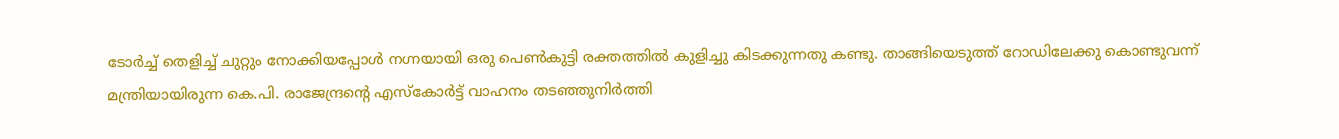ടോര്‍ച്ച് തെളിച്ച് ചുറ്റും നോക്കിയപ്പോള്‍ നഗ്നയായി ഒരു പെണ്‍കുട്ടി രക്തത്തില്‍ കുളിച്ചു കിടക്കുന്നതു കണ്ടു. താങ്ങിയെടുത്ത് റോഡിലേക്കു കൊണ്ടുവന്ന് മന്ത്രിയായിരുന്ന കെ.പി. രാജേന്ദ്രന്റെ എസ്‌കോര്‍ട്ട് വാഹനം തടഞ്ഞുനിര്‍ത്തി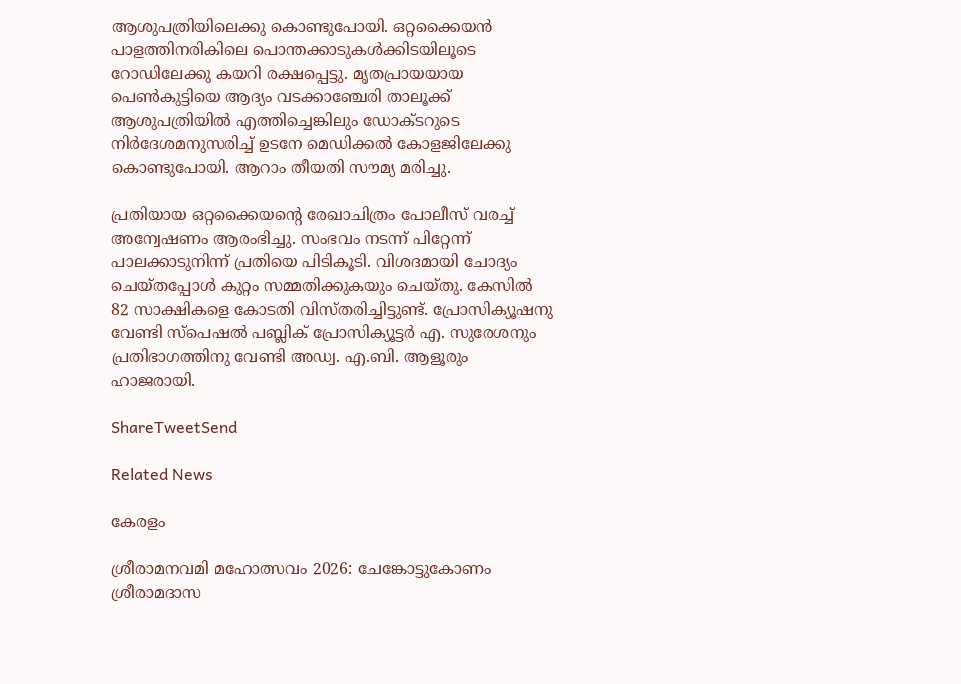ആശുപത്രിയിലെക്കു കൊണ്ടുപോയി. ഒറ്റക്കൈയന്‍ പാളത്തിനരികിലെ പൊന്തക്കാടുകള്‍ക്കിടയിലൂടെ റോഡിലേക്കു കയറി രക്ഷപ്പെട്ടു. മൃതപ്രായയായ പെണ്‍കുട്ടിയെ ആദ്യം വടക്കാഞ്ചേരി താലൂക്ക് ആശുപത്രിയില്‍ എത്തിച്ചെങ്കിലും ഡോക്ടറുടെ നിര്‍ദേശമനുസരിച്ച് ഉടനേ മെഡിക്കല്‍ കോളജിലേക്കു കൊണ്ടുപോയി. ആറാം തീയതി സൗമ്യ മരിച്ചു.

പ്രതിയായ ഒറ്റക്കൈയന്റെ രേഖാചിത്രം പോലീസ് വരച്ച് അന്വേഷണം ആരംഭിച്ചു. സംഭവം നടന്ന് പിറ്റേന്ന് പാലക്കാടുനിന്ന് പ്രതിയെ പിടികൂടി. വിശദമായി ചോദ്യം ചെയ്തപ്പോള്‍ കുറ്റം സമ്മതിക്കുകയും ചെയ്തു. കേസില്‍ 82 സാക്ഷികളെ കോടതി വിസ്തരിച്ചിട്ടുണ്ട്. പ്രോസിക്യൂഷനു വേണ്ടി സ്‌പെഷല്‍ പബ്ലിക് പ്രോസിക്യൂട്ടര്‍ എ. സുരേശനും പ്രതിഭാഗത്തിനു വേണ്ടി അഡ്വ. എ.ബി. ആളൂരും ഹാജരായി.

ShareTweetSend

Related News

കേരളം

ശ്രീരാമനവമി മഹോത്സവം 2026: ചേങ്കോട്ടുകോണം ശ്രീരാമദാസ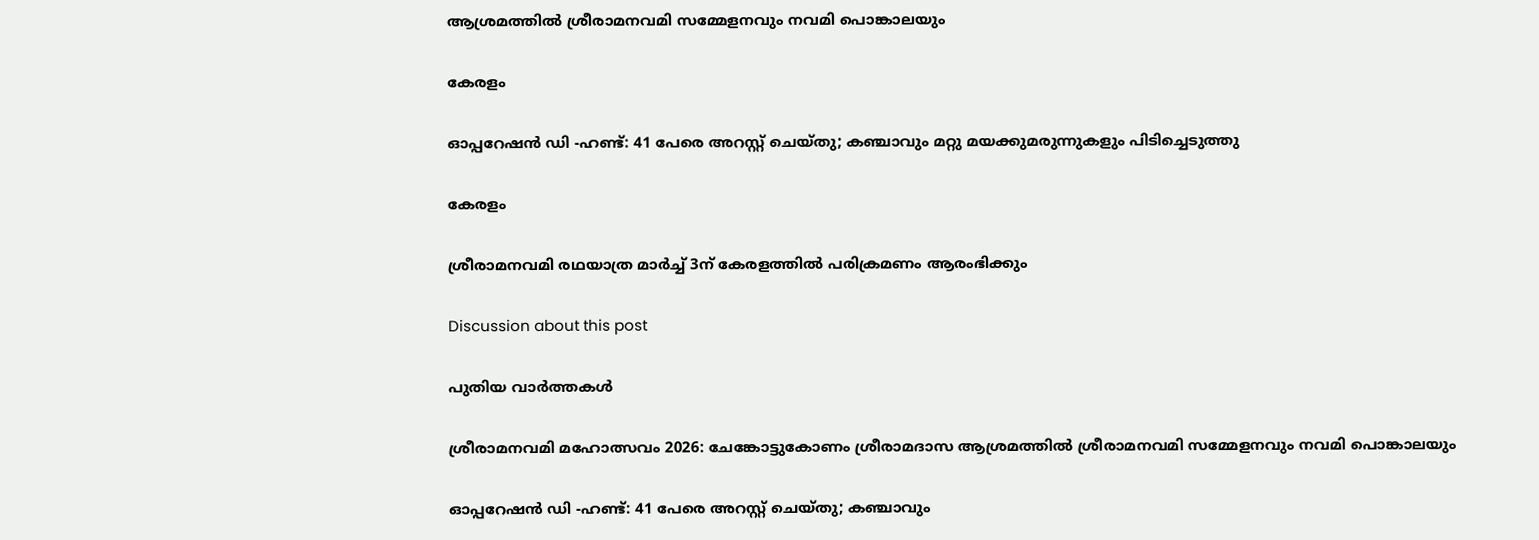ആശ്രമത്തില്‍ ശ്രീരാമനവമി സമ്മേളനവും നവമി പൊങ്കാലയും

കേരളം

ഓപ്പറേഷൻ ഡി -ഹണ്ട്: 41 പേരെ അറസ്റ്റ് ചെയ്തു; കഞ്ചാവും മറ്റു മയക്കുമരുന്നുകളും പിടിച്ചെടുത്തു

കേരളം

ശ്രീരാമനവമി രഥയാത്ര മാര്‍ച്ച് 3ന് കേരളത്തില്‍ പരിക്രമണം ആരംഭിക്കും

Discussion about this post

പുതിയ വാർത്തകൾ

ശ്രീരാമനവമി മഹോത്സവം 2026: ചേങ്കോട്ടുകോണം ശ്രീരാമദാസ ആശ്രമത്തില്‍ ശ്രീരാമനവമി സമ്മേളനവും നവമി പൊങ്കാലയും

ഓപ്പറേഷൻ ഡി -ഹണ്ട്: 41 പേരെ അറസ്റ്റ് ചെയ്തു; കഞ്ചാവും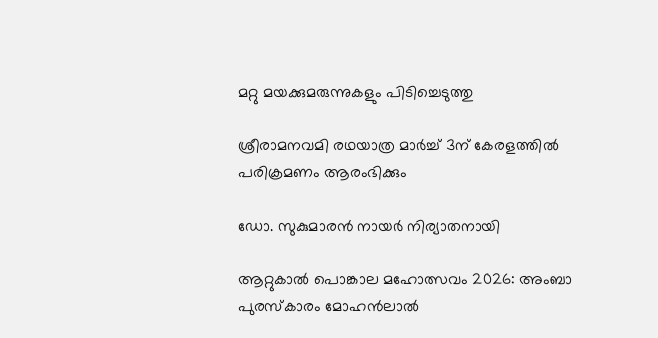മറ്റു മയക്കുമരുന്നുകളും പിടിച്ചെടുത്തു

ശ്രീരാമനവമി രഥയാത്ര മാര്‍ച്ച് 3ന് കേരളത്തില്‍ പരിക്രമണം ആരംഭിക്കും

ഡോ. സുകുമാരന്‍ നായര്‍ നിര്യാതനായി

ആറ്റുകാല്‍ പൊങ്കാല മഹോത്സവം 2026: അംബാ പുരസ്‌കാരം മോഹന്‍ലാല്‍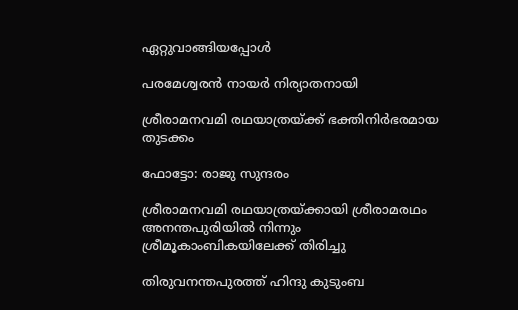ഏറ്റുവാങ്ങിയപ്പോള്‍

പരമേശ്വരന്‍ നായര്‍ നിര്യാതനായി

ശ്രീരാമനവമി രഥയാത്രയ്ക്ക് ഭക്തിനിര്‍ഭരമായ തുടക്കം

ഫോട്ടോ: രാജു സുന്ദരം

ശ്രീരാമനവമി രഥയാത്രയ്ക്കായി ശ്രീരാമരഥം അനന്തപുരിയില്‍ നിന്നും ശ്രീമൂകാംബികയിലേക്ക് തിരിച്ചു

തിരുവനന്തപുരത്ത് ഹിന്ദു കുടുംബ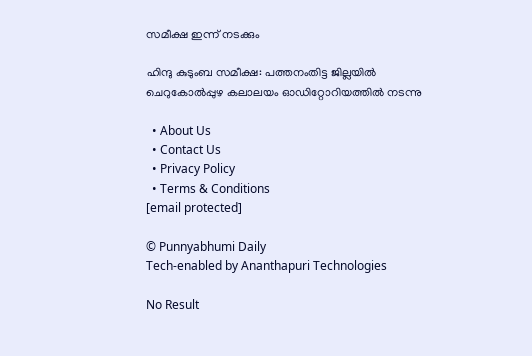സമീക്ഷ ഇന്ന് നടക്കും

ഹിന്ദു കുടുംബ സമീക്ഷ: പത്തനംതിട്ട ജില്ലയില്‍ ചെറുകോല്‍പ്പുഴ കലാലയം ഓഡിറ്റോറിയത്തില്‍ നടന്നു

  • About Us
  • Contact Us
  • Privacy Policy
  • Terms & Conditions
[email protected]

© Punnyabhumi Daily
Tech-enabled by Ananthapuri Technologies

No Result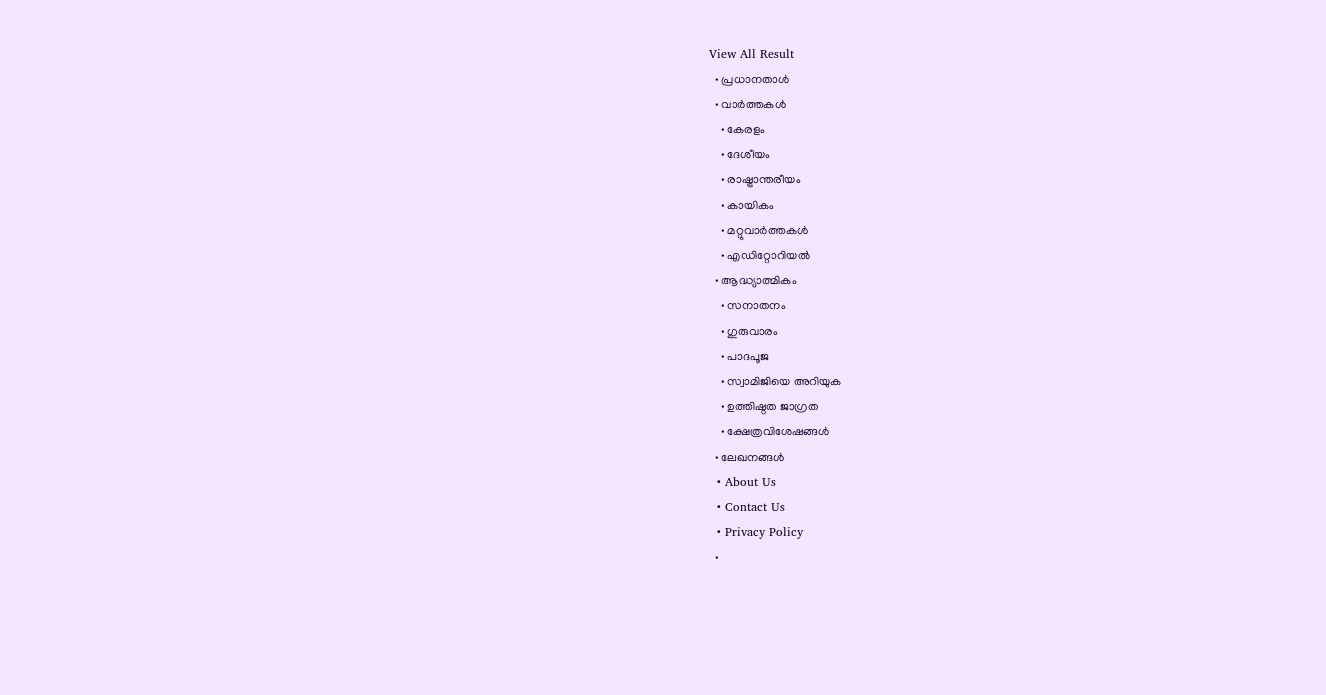View All Result
  • പ്രധാനതാൾ
  • വാർത്തകൾ
    • കേരളം
    • ദേശീയം
    • രാഷ്ട്രാന്തരീയം
    • കായികം
    • മറ്റുവാര്‍ത്തകള്‍
    • എഡിറ്റോറിയല്‍
  • ആദ്ധ്യാത്മികം
    • സനാതനം
    • ഗുരുവാരം
    • പാദപൂജ
    • സ്വാമിജിയെ അറിയുക
    • ഉത്തിഷ്ഠത ജാഗ്രത
    • ക്ഷേത്രവിശേഷങ്ങള്‍
  • ലേഖനങ്ങള്‍
  • About Us
  • Contact Us
  • Privacy Policy
  •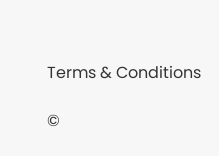Terms & Conditions

©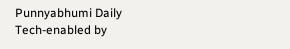Punnyabhumi Daily
Tech-enabled by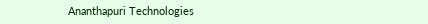Ananthapuri Technologies